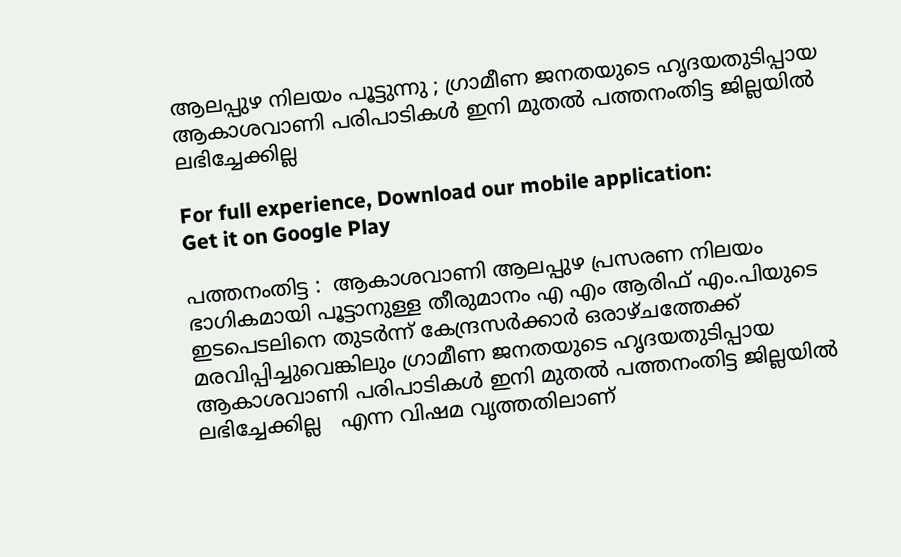ആലപ്പുഴ നിലയം പൂട്ടുന്നു ; ഗ്രാമീണ ജനതയുടെ ഹൃദയതുടിപ്പായ ആകാശവാണി പരിപാടികൾ ഇനി മുതൽ പത്തനംതിട്ട ജില്ലയിൽ ലഭിച്ചേക്കില്ല

For full experience, Download our mobile application:
Get it on Google Play

പത്തനംതിട്ട :  ആകാശവാണി ആലപ്പുഴ പ്രസരണ നിലയം ഭാഗികമായി പൂട്ടാനുള്ള തീരുമാനം എ എം ആരിഫ് എം.പിയുടെ ഇടപെടലിനെ തുടര്‍ന്ന് കേന്ദ്രസര്‍ക്കാര്‍ ഒരാഴ്ചത്തേക്ക് മരവിപ്പിച്ചുവെങ്കിലും ഗ്രാമീണ ജനതയുടെ ഹൃദയതുടിപ്പായ ആകാശവാണി പരിപാടികൾ ഇനി മുതൽ പത്തനംതിട്ട ജില്ലയിൽ ലഭിച്ചേക്കില്ല   എന്ന വിഷമ വൃത്തതിലാണ്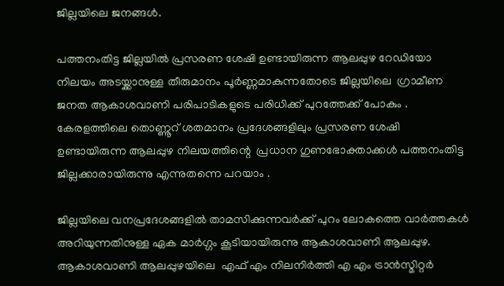ജില്ലയിലെ ജനങ്ങൾ.

പത്തനംതിട്ട ജില്ലയിൽ പ്രസരണ ശേഷി ഉണ്ടായിരുന്ന ആലപ്പുഴ റേഡിയോ നിലയം അടയ്ക്കാനുള്ള തീരുമാനം പൂർണ്ണമാകുന്നതോടെ ജില്ലയിലെ  ഗ്രാമീണ ജനത ആകാശവാണി പരിപാടികളുടെ പരിധിക്ക് പുറത്തേക്ക് പോകും . കേരളത്തിലെ തൊണ്ണൂറ് ശതമാനം പ്രദേശങ്ങളിലും പ്രസരണ ശേഷി ഉണ്ടായിരുന്ന ആലപ്പുഴ നിലയത്തിന്റെ  പ്രധാന ഗുണഭോക്താക്കൾ പത്തനംതിട്ട ജില്ലക്കാരായിരുന്നു എന്നുതന്നെ പറയാം .

ജില്ലയിലെ വനപ്രദേശങ്ങളിൽ താമസിക്കുന്നവർക്ക് പുറം ലോകത്തെ വാർത്തകൾ അറിയുന്നതിനുള്ള ഏക മാർഗ്ഗം കൂടിയായിരുന്നു ആകാശവാണി ആലപ്പുഴ. ആകാശവാണി ആലപ്പുഴയിലെ  എഫ് എം നിലനിര്‍ത്തി എ എം ട്രാന്‍സ്മിറ്റര്‍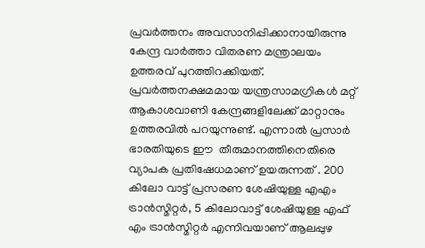പ്രവര്‍ത്തനം അവസാനിപ്പിക്കാനായിരുന്നു കേന്ദ്ര വാര്‍ത്താ വിതരണ മന്ത്രാലയം ഉത്തരവ് പുറത്തിറക്കിയത്. പ്രവർത്തനക്ഷമമായ യന്ത്രസാമഗ്രികൾ മറ്റ് ആകാശവാണി കേന്ദ്രങ്ങളിലേക്ക് മാറ്റാനും ഉത്തരവിൽ പറയുന്നുണ്ട്. എന്നാൽ പ്രസാർ ഭാരതിയുടെ ഈ  തീരുമാനത്തിനെതിരെ വ്യാപക പ്രതിഷേധമാണ് ഉയരുന്നത് . 200 കിലോ വാട്ട് പ്രസരണ ശേഷിയുള്ള എഎം ട്രാൻസ്മിറ്റർ, 5 കിലോവാട്ട് ശേഷിയുള്ള എഫ് എം ട്രാൻസ്മിറ്റർ എന്നിവയാണ് ആലപ്പുഴ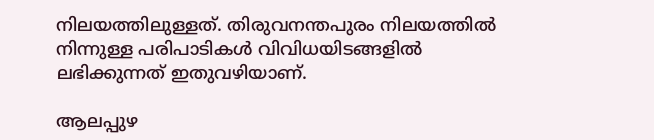നിലയത്തിലുള്ളത്. തിരുവനന്തപുരം നിലയത്തിൽ നിന്നുള്ള പരിപാടികൾ വിവിധയിടങ്ങളിൽ ലഭിക്കുന്നത് ഇതുവഴിയാണ്.

ആലപ്പുഴ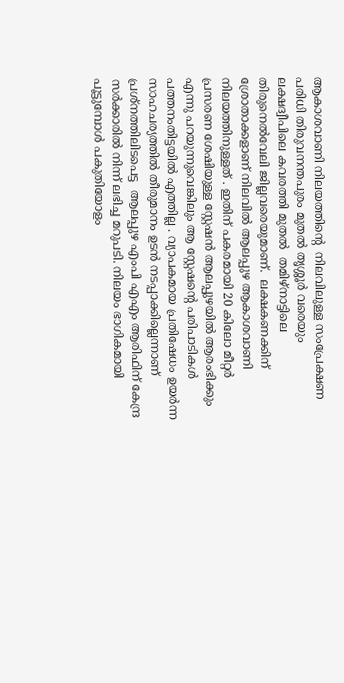ആകാശവാണി നിലയത്തിന്റെ  നിലവിലുള്ള സംപ്രേക്ഷണ പരിധി തിരുവനന്തപുരം മുതൽ തൃശ്ശൂർ വരെയും  ലക്ഷദ്വീപിലെ കവരത്തി മുതൽ  തമിഴ്നാട്ടിലെ തിരുനെൽവേലി ജില്ലവരെയുമാണ്.  ലക്ഷകണക്കിന് ശ്രോതാക്കളാണ് നിലവിൽ ആലപ്പുഴ ആകാശവാണി  നിലയത്തിനുള്ളത് . ഇതിന് പകരമായി 20 കിലോ മീറ്റർ പ്രസരണ ശേഷിയുള്ള സ്റ്റേഷൻ ആലപ്പുഴയിൽ ആരംഭിക്കും എന്നു പറയുന്നുവെങ്കിലും ആ സ്റ്റേഷന്റെ പരിപാടികള്‍  പത്തനംതിട്ടയിൽ എത്തില്ല . വ്യാപകമായ പ്രതിഷേധം ഉയർന്ന സാഹചര്യത്തിൽ തീരുമാനം ഉടൻ നടപ്പാക്കില്ലെന്നാണ് പ്രശ്നത്തിലിടപെട്ട  ആലപ്പുഴ എംപി എഎം ആരിഫിന് കേന്ദ്ര സ‍ർക്കാരിൽ നിന്ന് ലഭിച്ച മറുപടി. നിലയം ഭാഗികമായി പൂട്ടുമ്പോൾ പകുതിയോളം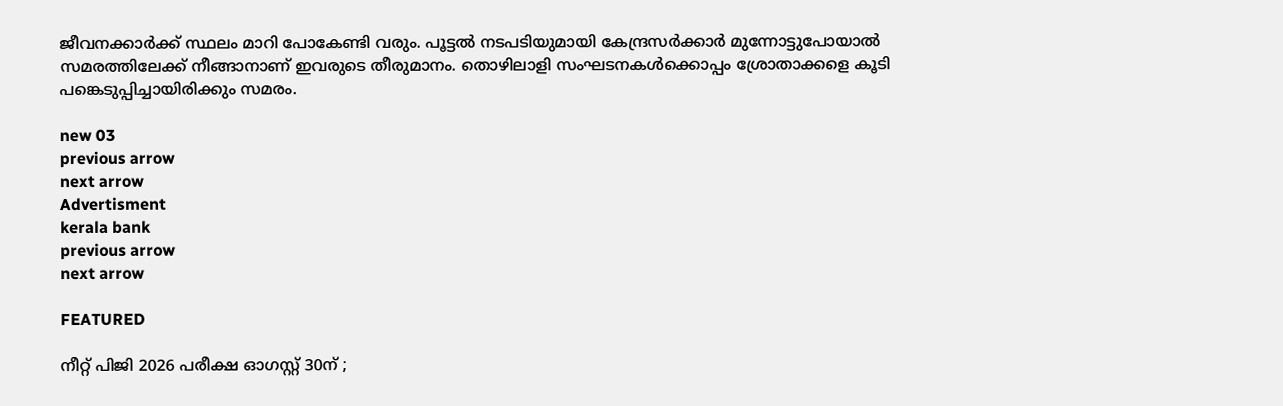ജീവനക്കാർക്ക് സ്ഥലം മാറി പോകേണ്ടി വരും. പൂട്ടൽ നടപടിയുമായി കേന്ദ്രസർക്കാർ മുന്നോട്ടുപോയാൽ സമരത്തിലേക്ക് നീങ്ങാനാണ് ഇവരുടെ തീരുമാനം. തൊഴിലാളി സംഘടനകൾക്കൊപ്പം ശ്രോതാക്കളെ കൂടി പങ്കെടുപ്പിച്ചായിരിക്കും സമരം.

new 03
previous arrow
next arrow
Advertisment
kerala bank
previous arrow
next arrow

FEATURED

നീറ്റ് പിജി 2026 പരീക്ഷ ഓഗസ്റ്റ് 30ന് ;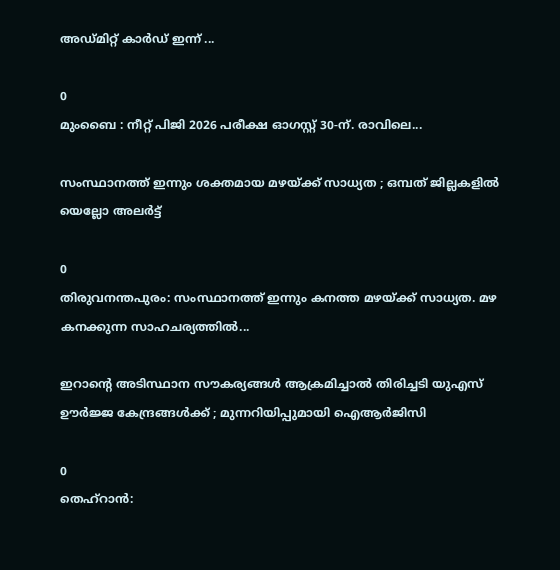അഡ്‌മിറ്റ് കാർഡ് ഇന്ന് ...

0
മുംബൈ : നീറ്റ് പിജി 2026 പരീക്ഷ ഓഗസ്റ്റ് 30-ന്. രാവിലെ...

സംസ്ഥാനത്ത് ഇന്നും ശക്തമായ മഴയ്ക്ക് സാധ്യത ; ഒമ്പത് ജില്ലകളില്‍ യെല്ലോ അലര്‍ട്ട്

0
തിരുവനന്തപുരം: സംസ്ഥാനത്ത് ഇന്നും കനത്ത മഴയ്ക്ക് സാധ്യത. മഴ കനക്കുന്ന സാഹചര്യത്തില്‍...

ഇറാന്റെ അടിസ്ഥാന സൗകര്യങ്ങൾ ആക്രമിച്ചാൽ തിരിച്ചടി യുഎസ് ഊർജ്ജ കേന്ദ്രങ്ങൾക്ക് ; മുന്നറിയിപ്പുമായി ഐആർജിസി

0
തെഹ്റാൻ: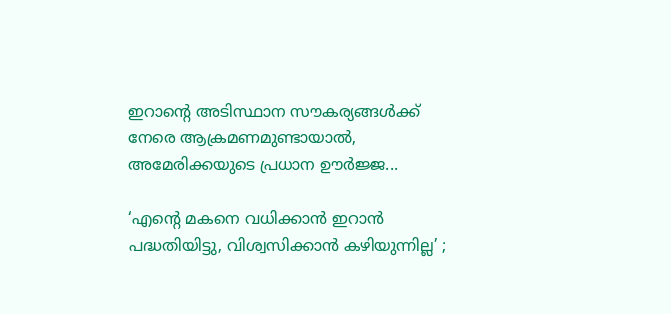ഇറാന്റെ അടിസ്ഥാന സൗകര്യങ്ങൾക്ക് നേരെ ആക്രമണമുണ്ടായാൽ, അമേരിക്കയുടെ പ്രധാന ഊർജ്ജ...

‘എന്റെ മകനെ വധിക്കാൻ ഇറാൻ പദ്ധതിയിട്ടു, വിശ്വസിക്കാൻ കഴിയുന്നില്ല’ ;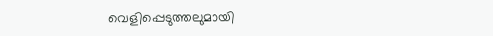വെളിപ്പെടുത്തലുമായി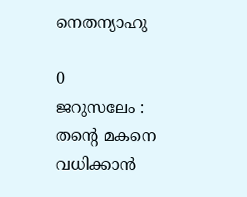നെതന്യാഹു

0
ജറുസലേം : തന്റെ മകനെ വധിക്കാൻ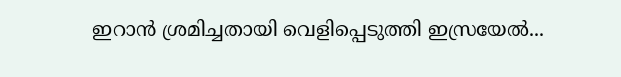ഇറാൻ ശ്രമിച്ചതായി വെളിപ്പെടുത്തി ഇസ്രയേൽ...